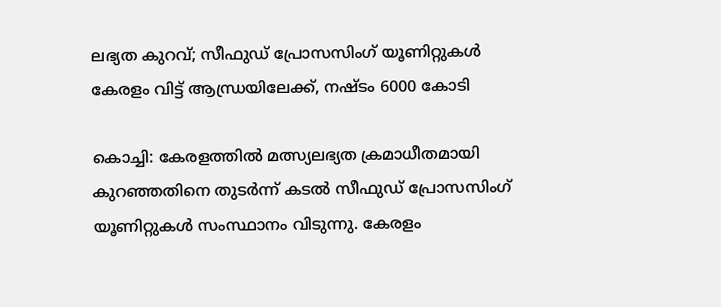ലഭ്യത കുറവ്; സീഫുഡ് പ്രോസസിംഗ് യൂണിറ്റുകൾ കേരളം വിട്ട് ആന്ധ്രയിലേക്ക്, നഷ്ടം 6000 കോടി

കൊച്ചി: കേരളത്തില്‍ മത്സ്യലഭ്യത ക്രമാധീതമായി കുറഞ്ഞതിനെ തുടര്‍ന്ന് കടല്‍ സീഫുഡ് പ്രോസസിംഗ് യൂണിറ്റുകള്‍ സംസ്ഥാനം വിടുന്നു. കേരളം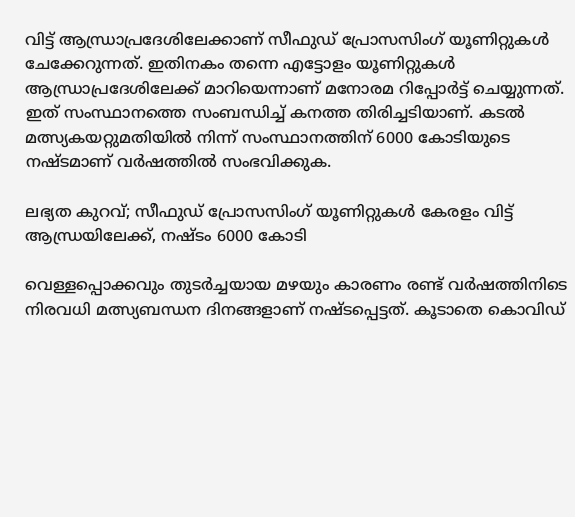വിട്ട് ആന്ധ്രാപ്രദേശിലേക്കാണ് സീഫുഡ് പ്രോസസിംഗ് യൂണിറ്റുകള്‍ ചേക്കേറുന്നത്. ഇതിനകം തന്നെ എട്ടോളം യൂണിറ്റുകള്‍ ആന്ധ്രാപ്രദേശിലേക്ക് മാറിയെന്നാണ് മനോരമ റിപ്പോര്‍ട്ട് ചെയ്യുന്നത്. ഇത് സംസ്ഥാനത്തെ സംബന്ധിച്ച് കനത്ത തിരിച്ചടിയാണ്. കടല്‍ മത്സ്യകയറ്റുമതിയില്‍ നിന്ന് സംസ്ഥാനത്തിന് 6000 കോടിയുടെ നഷ്ടമാണ് വര്‍ഷത്തില്‍ സംഭവിക്കുക.

ലഭ്യത കുറവ്; സീഫുഡ് പ്രോസസിംഗ് യൂണിറ്റുകൾ കേരളം വിട്ട് ആന്ധ്രയിലേക്ക്, നഷ്ടം 6000 കോടി

വെള്ളപ്പൊക്കവും തുടര്‍ച്ചയായ മഴയും കാരണം രണ്ട് വര്‍ഷത്തിനിടെ നിരവധി മത്സ്യബന്ധന ദിനങ്ങളാണ് നഷ്ടപ്പെട്ടത്. കൂടാതെ കൊവിഡ്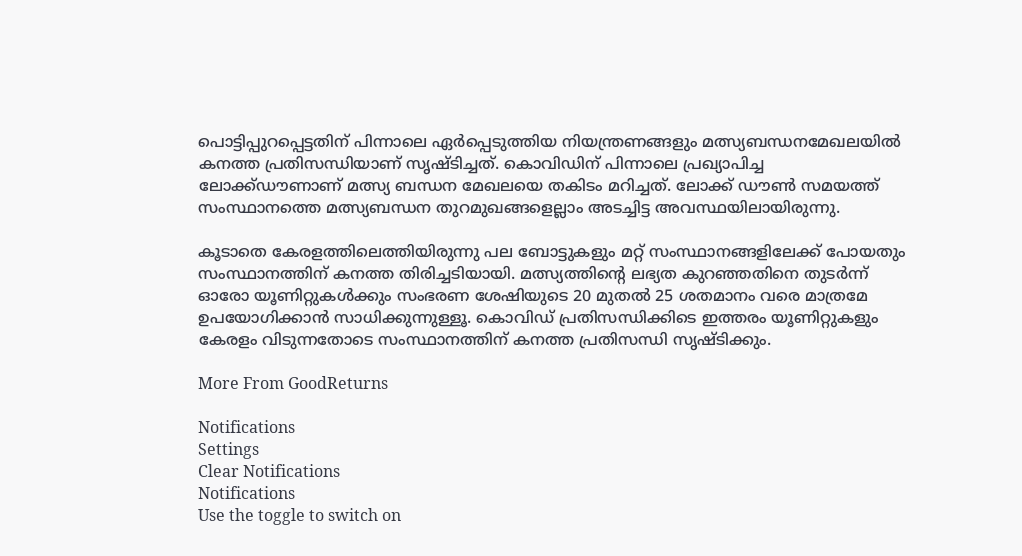പൊട്ടിപ്പുറപ്പെട്ടതിന് പിന്നാലെ ഏര്‍പ്പെടുത്തിയ നിയന്ത്രണങ്ങളും മത്സ്യബന്ധനമേഖലയില്‍ കനത്ത പ്രതിസന്ധിയാണ് സൃഷ്ടിച്ചത്. കൊവിഡിന് പിന്നാലെ പ്രഖ്യാപിച്ച ലോക്ക്ഡൗണാണ് മത്സ്യ ബന്ധന മേഖലയെ തകിടം മറിച്ചത്. ലോക്ക് ഡൗണ്‍ സമയത്ത് സംസ്ഥാനത്തെ മത്സ്യബന്ധന തുറമുഖങ്ങളെല്ലാം അടച്ചിട്ട അവസ്ഥയിലായിരുന്നു.

കൂടാതെ കേരളത്തിലെത്തിയിരുന്നു പല ബോട്ടുകളും മറ്റ് സംസ്ഥാനങ്ങളിലേക്ക് പോയതും സംസ്ഥാനത്തിന് കനത്ത തിരിച്ചടിയായി. മത്സ്യത്തിന്റെ ലഭ്യത കുറഞ്ഞതിനെ തുടര്‍ന്ന് ഓരോ യൂണിറ്റുകള്‍ക്കും സംഭരണ ശേഷിയുടെ 20 മുതല്‍ 25 ശതമാനം വരെ മാത്രമേ ഉപയോഗിക്കാന്‍ സാധിക്കുന്നുള്ളൂ. കൊവിഡ് പ്രതിസന്ധിക്കിടെ ഇത്തരം യൂണിറ്റുകളും കേരളം വിടുന്നതോടെ സംസ്ഥാനത്തിന് കനത്ത പ്രതിസന്ധി സൃഷ്ടിക്കും.

More From GoodReturns

Notifications
Settings
Clear Notifications
Notifications
Use the toggle to switch on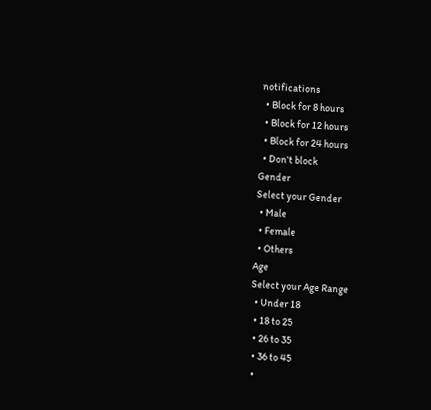notifications
  • Block for 8 hours
  • Block for 12 hours
  • Block for 24 hours
  • Don't block
Gender
Select your Gender
  • Male
  • Female
  • Others
Age
Select your Age Range
  • Under 18
  • 18 to 25
  • 26 to 35
  • 36 to 45
  •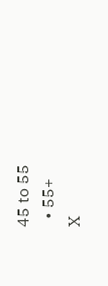45 to 55
  • 55+
X